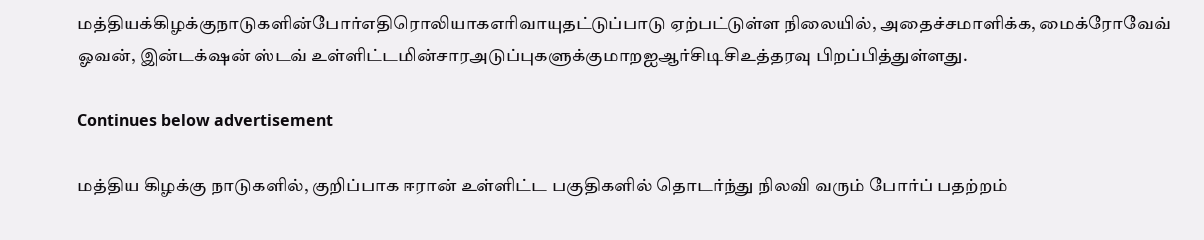மத்தியக்கிழக்குநாடுகளின்போர்எதிரொலியாகஎரிவாயுதட்டுப்பாடு ஏற்பட்டுள்ள நிலையில், அதைச்சமாளிக்க, மைக்ரோவேவ் ஓவன், இன்டக்‌ஷன் ஸ்டவ் உள்ளிட்டமின்சாரஅடுப்புகளுக்குமாறஐஆர்சிடிசிஉத்தரவு பிறப்பித்துள்ளது.

Continues below advertisement

மத்திய கிழக்கு நாடுகளில், குறிப்பாக ஈரான் உள்ளிட்ட பகுதிகளில் தொடர்ந்து நிலவி வரும் போர்ப் பதற்றம்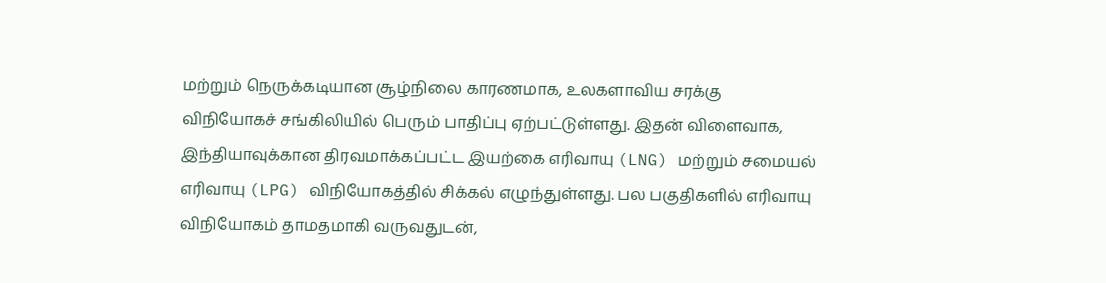மற்றும் நெருக்கடியான சூழ்நிலை காரணமாக, உலகளாவிய சரக்கு விநியோகச் சங்கிலியில் பெரும் பாதிப்பு ஏற்பட்டுள்ளது. இதன் விளைவாக, இந்தியாவுக்கான திரவமாக்கப்பட்ட இயற்கை எரிவாயு (LNG) மற்றும் சமையல் எரிவாயு (LPG) விநியோகத்தில் சிக்கல் எழுந்துள்ளது. பல பகுதிகளில் எரிவாயு விநியோகம் தாமதமாகி வருவதுடன்,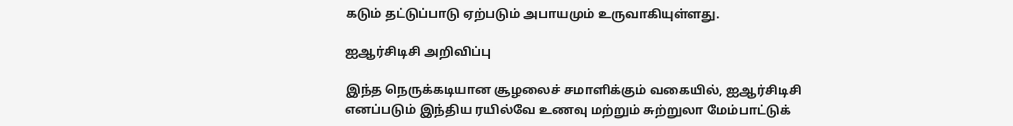கடும் தட்டுப்பாடு ஏற்படும் அபாயமும் உருவாகியுள்ளது.

ஐஆர்சிடிசி அறிவிப்பு

இந்த நெருக்கடியான சூழலைச் சமாளிக்கும் வகையில், ஐஆர்சிடிசி எனப்படும் இந்திய ரயில்வே உணவு மற்றும் சுற்றுலா மேம்பாட்டுக்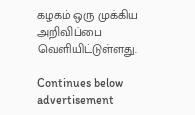கழகம் ஒரு முக்கிய அறிவிப்பை வெளியிட்டுள்ளது.

Continues below advertisement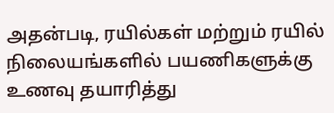அதன்படி, ரயில்கள் மற்றும் ரயில் நிலையங்களில் பயணிகளுக்கு உணவு தயாரித்து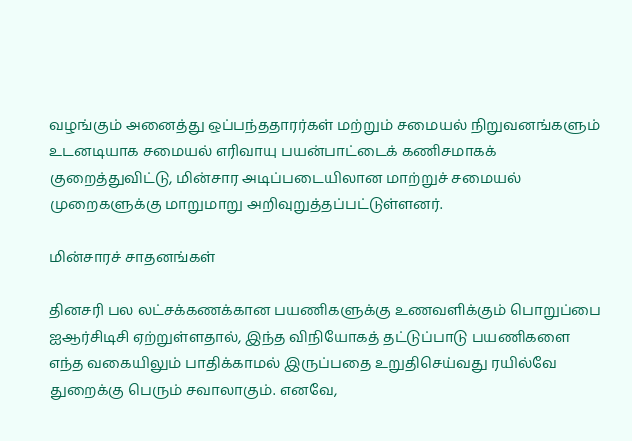வழங்கும் அனைத்து ஒப்பந்ததாரர்கள் மற்றும் சமையல் நிறுவனங்களும் உடனடியாக சமையல் எரிவாயு பயன்பாட்டைக் கணிசமாகக் குறைத்துவிட்டு, மின்சார அடிப்படையிலான மாற்றுச் சமையல் முறைகளுக்கு மாறுமாறு அறிவுறுத்தப்பட்டுள்ளனர்.

மின்சாரச் சாதனங்கள்

தினசரி பல லட்சக்கணக்கான பயணிகளுக்கு உணவளிக்கும் பொறுப்பை ஐஆர்சிடிசி ஏற்றுள்ளதால், இந்த விநியோகத் தட்டுப்பாடு பயணிகளை எந்த வகையிலும் பாதிக்காமல் இருப்பதை உறுதிசெய்வது ரயில்வே துறைக்கு பெரும் சவாலாகும். எனவே,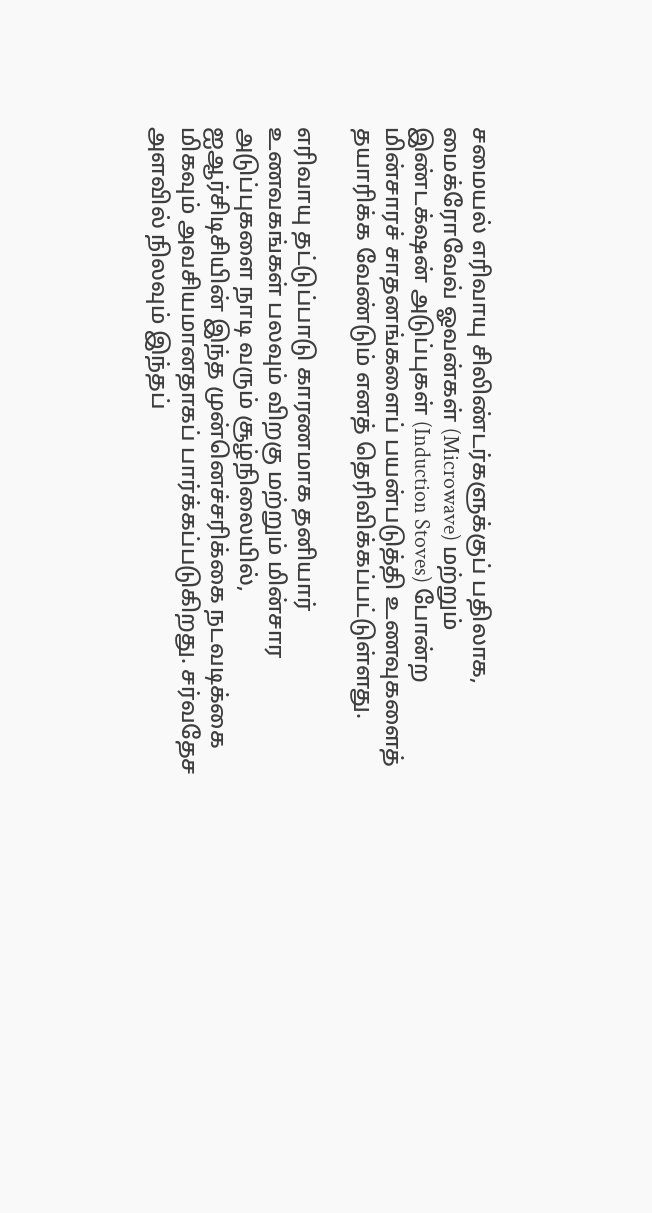சமையல் எரிவாயு சிலிண்டர்களுக்குப் பதிலாக, மைக்ரோவேவ் ஓவன்கள் (Microwave) மற்றும் இண்டக்‌ஷன் அடுப்புகள் (Induction Stoves) போன்ற மின்சாரச் சாதனங்களைப் பயன்படுத்தி உணவுகளைத் தயாரிக்க வேண்டும் எனத் தெரிவிக்கப்பட்டுள்ளது.

எரிவாயு தட்டுப்பாடு காரணமாக தனியார் உணவகங்கள் பலவும் விறகு மற்றும் மின்சார அடுப்புகளை நாடி வரும் சூழ்நிலையில், ஐஆர்சிடிசியின் இந்த முன்னெச்சரிக்கை நடவடிக்கை மிகவும் அவசியமானதாகப் பார்க்கப்படுகிறது. சர்வதேச அளவில் நிலவும் இந்தப்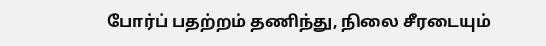போர்ப் பதற்றம் தணிந்து, நிலை சீரடையும்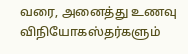வரை, அனைத்து உணவு விநியோகஸ்தர்களும்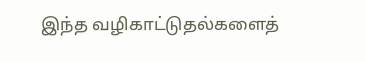இந்த வழிகாட்டுதல்களைத்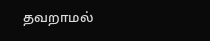தவறாமல்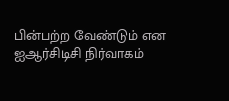பின்பற்ற வேண்டும் என ஐஆர்சிடிசி நிர்வாகம்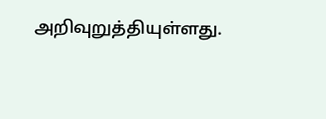அறிவுறுத்தியுள்ளது.